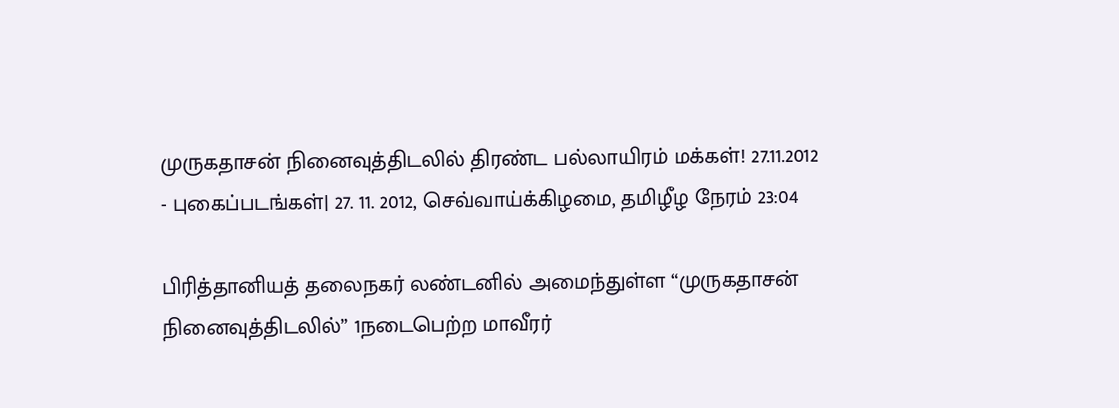முருகதாசன் நினைவுத்திடலில் திரண்ட பல்லாயிரம் மக்கள்! 27.11.2012
- புகைப்படங்கள்| 27. 11. 2012, செவ்வாய்க்கிழமை, தமிழீழ நேரம் 23:04

பிரித்தானியத் தலைநகர் லண்டனில் அமைந்துள்ள “முருகதாசன் நினைவுத்திடலில்” 1நடைபெற்ற மாவீரர்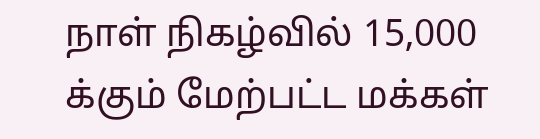நாள் நிகழ்வில் 15,000 க்கும் மேற்பட்ட மக்கள்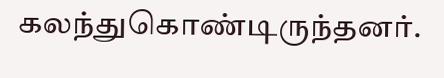கலந்துகொண்டிருந்தனர்.